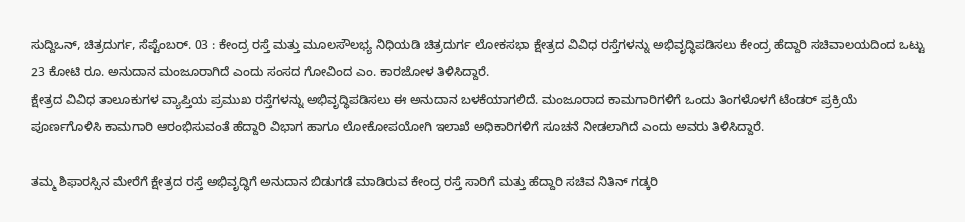ಸುದ್ದಿಒನ್, ಚಿತ್ರದುರ್ಗ, ಸೆಪ್ಟೆಂಬರ್. 03 : ಕೇಂದ್ರ ರಸ್ತೆ ಮತ್ತು ಮೂಲಸೌಲಭ್ಯ ನಿಧಿಯಡಿ ಚಿತ್ರದುರ್ಗ ಲೋಕಸಭಾ ಕ್ಷೇತ್ರದ ವಿವಿಧ ರಸ್ತೆಗಳನ್ನು ಅಭಿವೃದ್ಧಿಪಡಿಸಲು ಕೇಂದ್ರ ಹೆದ್ದಾರಿ ಸಚಿವಾಲಯದಿಂದ ಒಟ್ಟು 23 ಕೋಟಿ ರೂ. ಅನುದಾನ ಮಂಜೂರಾಗಿದೆ ಎಂದು ಸಂಸದ ಗೋವಿಂದ ಎಂ. ಕಾರಜೋಳ ತಿಳಿಸಿದ್ದಾರೆ.
ಕ್ಷೇತ್ರದ ವಿವಿಧ ತಾಲೂಕುಗಳ ವ್ಯಾಪ್ತಿಯ ಪ್ರಮುಖ ರಸ್ತೆಗಳನ್ನು ಅಭಿವೃದ್ಧಿಪಡಿಸಲು ಈ ಅನುದಾನ ಬಳಕೆಯಾಗಲಿದೆ. ಮಂಜೂರಾದ ಕಾಮಗಾರಿಗಳಿಗೆ ಒಂದು ತಿಂಗಳೊಳಗೆ ಟೆಂಡರ್ ಪ್ರಕ್ರಿಯೆ ಪೂರ್ಣಗೊಳಿಸಿ ಕಾಮಗಾರಿ ಆರಂಭಿಸುವಂತೆ ಹೆದ್ದಾರಿ ವಿಭಾಗ ಹಾಗೂ ಲೋಕೋಪಯೋಗಿ ಇಲಾಖೆ ಅಧಿಕಾರಿಗಳಿಗೆ ಸೂಚನೆ ನೀಡಲಾಗಿದೆ ಎಂದು ಅವರು ತಿಳಿಸಿದ್ದಾರೆ.

ತಮ್ಮ ಶಿಫಾರಸ್ಸಿನ ಮೇರೆಗೆ ಕ್ಷೇತ್ರದ ರಸ್ತೆ ಅಭಿವೃದ್ಧಿಗೆ ಅನುದಾನ ಬಿಡುಗಡೆ ಮಾಡಿರುವ ಕೇಂದ್ರ ರಸ್ತೆ ಸಾರಿಗೆ ಮತ್ತು ಹೆದ್ದಾರಿ ಸಚಿವ ನಿತಿನ್ ಗಡ್ಕರಿ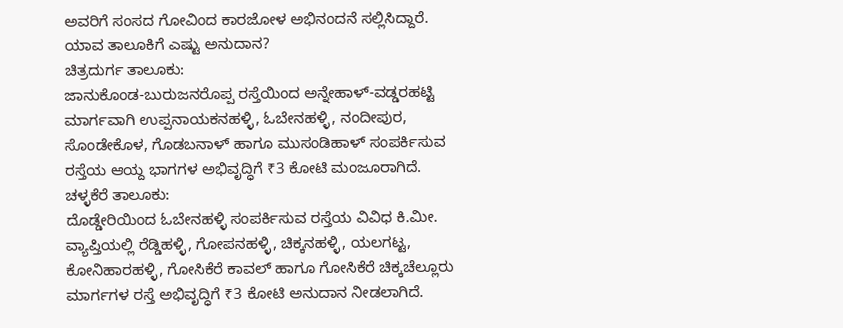ಅವರಿಗೆ ಸಂಸದ ಗೋವಿಂದ ಕಾರಜೋಳ ಅಭಿನಂದನೆ ಸಲ್ಲಿಸಿದ್ದಾರೆ.
ಯಾವ ತಾಲೂಕಿಗೆ ಎಷ್ಟು ಅನುದಾನ?
ಚಿತ್ರದುರ್ಗ ತಾಲೂಕು:
ಜಾನುಕೊಂಡ-ಬುರುಜನರೊಪ್ಪ ರಸ್ತೆಯಿಂದ ಅನ್ನೇಹಾಳ್-ವಡ್ಡರಹಟ್ಟಿ ಮಾರ್ಗವಾಗಿ ಉಪ್ಪನಾಯಕನಹಳ್ಳಿ, ಓಬೇನಹಳ್ಳಿ, ನಂದೀಪುರ, ಸೊಂಡೇಕೊಳ, ಗೊಡಬನಾಳ್ ಹಾಗೂ ಮುಸಂಡಿಹಾಳ್ ಸಂಪರ್ಕಿಸುವ ರಸ್ತೆಯ ಆಯ್ದ ಭಾಗಗಳ ಅಭಿವೃದ್ಧಿಗೆ ₹3 ಕೋಟಿ ಮಂಜೂರಾಗಿದೆ.
ಚಳ್ಳಕೆರೆ ತಾಲೂಕು:
ದೊಡ್ಡೇರಿಯಿಂದ ಓಬೇನಹಳ್ಳಿ ಸಂಪರ್ಕಿಸುವ ರಸ್ತೆಯ ವಿವಿಧ ಕಿ.ಮೀ. ವ್ಯಾಪ್ತಿಯಲ್ಲಿ ರೆಡ್ಡಿಹಳ್ಳಿ, ಗೋಪನಹಳ್ಳಿ, ಚಿಕ್ಕನಹಳ್ಳಿ, ಯಲಗಟ್ಟ, ಕೋನಿಹಾರಹಳ್ಳಿ, ಗೋಸಿಕೆರೆ ಕಾವಲ್ ಹಾಗೂ ಗೋಸಿಕೆರೆ ಚಿಕ್ಕಚೆಲ್ಲೂರು ಮಾರ್ಗಗಳ ರಸ್ತೆ ಅಭಿವೃದ್ಧಿಗೆ ₹3 ಕೋಟಿ ಅನುದಾನ ನೀಡಲಾಗಿದೆ.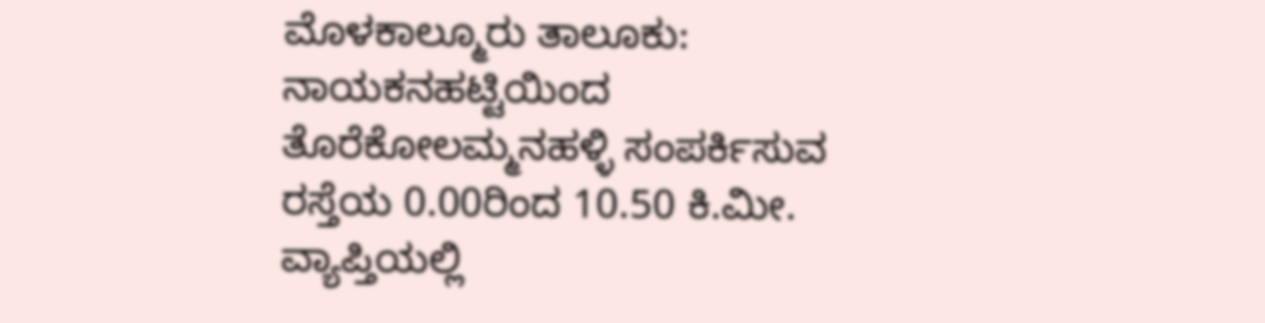ಮೊಳಕಾಲ್ಮೂರು ತಾಲೂಕು:
ನಾಯಕನಹಟ್ಟಿಯಿಂದ ತೊರೆಕೋಲಮ್ಮನಹಳ್ಳಿ ಸಂಪರ್ಕಿಸುವ ರಸ್ತೆಯ 0.00ರಿಂದ 10.50 ಕಿ.ಮೀ. ವ್ಯಾಪ್ತಿಯಲ್ಲಿ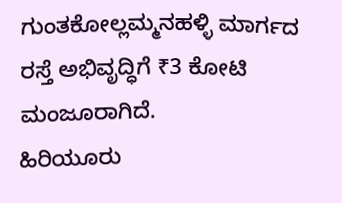ಗುಂತಕೋಲ್ಲಮ್ಮನಹಳ್ಳಿ ಮಾರ್ಗದ ರಸ್ತೆ ಅಭಿವೃದ್ಧಿಗೆ ₹3 ಕೋಟಿ ಮಂಜೂರಾಗಿದೆ.
ಹಿರಿಯೂರು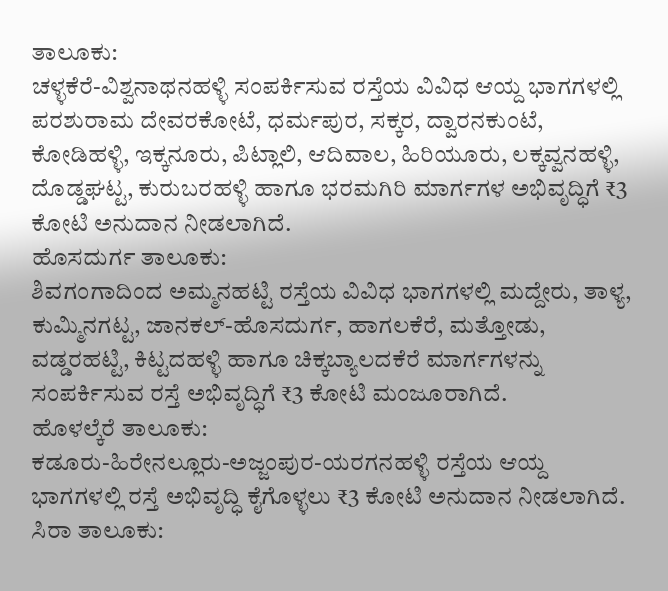ತಾಲೂಕು:
ಚಳ್ಳಕೆರೆ-ವಿಶ್ವನಾಥನಹಳ್ಳಿ ಸಂಪರ್ಕಿಸುವ ರಸ್ತೆಯ ವಿವಿಧ ಆಯ್ದ ಭಾಗಗಳಲ್ಲಿ ಪರಶುರಾಮ ದೇವರಕೋಟೆ, ಧರ್ಮಪುರ, ಸಕ್ಕರ, ದ್ವಾರನಕುಂಟೆ, ಕೋಡಿಹಳ್ಳಿ, ಇಕ್ಕನೂರು, ಪಿಟ್ಲಾಲಿ, ಆದಿವಾಲ, ಹಿರಿಯೂರು, ಲಕ್ಕವ್ವನಹಳ್ಳಿ, ದೊಡ್ಡಘಟ್ಟ, ಕುರುಬರಹಳ್ಳಿ ಹಾಗೂ ಭರಮಗಿರಿ ಮಾರ್ಗಗಳ ಅಭಿವೃದ್ಧಿಗೆ ₹3 ಕೋಟಿ ಅನುದಾನ ನೀಡಲಾಗಿದೆ.
ಹೊಸದುರ್ಗ ತಾಲೂಕು:
ಶಿವಗಂಗಾದಿಂದ ಅಮ್ಮನಹಟ್ಟಿ ರಸ್ತೆಯ ವಿವಿಧ ಭಾಗಗಳಲ್ಲಿ ಮದ್ದೇರು, ತಾಳ್ಯ, ಕುಮ್ಮಿನಗಟ್ಟ, ಜಾನಕಲ್-ಹೊಸದುರ್ಗ, ಹಾಗಲಕೆರೆ, ಮತ್ತೋಡು, ವಡ್ಡರಹಟ್ಟಿ, ಕಿಟ್ಟದಹಳ್ಳಿ ಹಾಗೂ ಚಿಕ್ಕಬ್ಯಾಲದಕೆರೆ ಮಾರ್ಗಗಳನ್ನು ಸಂಪರ್ಕಿಸುವ ರಸ್ತೆ ಅಭಿವೃದ್ಧಿಗೆ ₹3 ಕೋಟಿ ಮಂಜೂರಾಗಿದೆ.
ಹೊಳಲ್ಕೆರೆ ತಾಲೂಕು:
ಕಡೂರು-ಹಿರೇನಲ್ಲೂರು-ಅಜ್ಜಂಪುರ-ಯರಗನಹಳ್ಳಿ ರಸ್ತೆಯ ಆಯ್ದ ಭಾಗಗಳಲ್ಲಿ ರಸ್ತೆ ಅಭಿವೃದ್ಧಿ ಕೈಗೊಳ್ಳಲು ₹3 ಕೋಟಿ ಅನುದಾನ ನೀಡಲಾಗಿದೆ.
ಸಿರಾ ತಾಲೂಕು: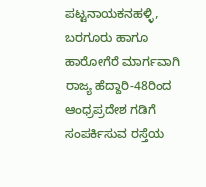ಪಟ್ಟನಾಯಕನಹಳ್ಳಿ, ಬರಗೂರು ಹಾಗೂ ಹಾರೋಗೆರೆ ಮಾರ್ಗವಾಗಿ ರಾಜ್ಯ ಹೆದ್ದಾರಿ-48ರಿಂದ ಆಂಧ್ರಪ್ರದೇಶ ಗಡಿಗೆ ಸಂಪರ್ಕಿಸುವ ರಸ್ತೆಯ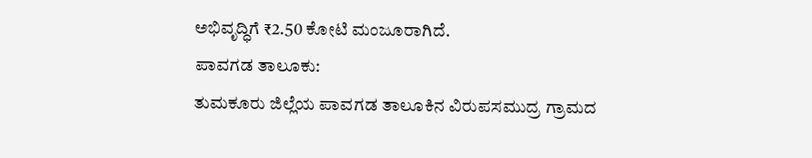ಅಭಿವೃದ್ಧಿಗೆ ₹2.50 ಕೋಟಿ ಮಂಜೂರಾಗಿದೆ.
ಪಾವಗಡ ತಾಲೂಕು:
ತುಮಕೂರು ಜಿಲ್ಲೆಯ ಪಾವಗಡ ತಾಲೂಕಿನ ವಿರುಪಸಮುದ್ರ ಗ್ರಾಮದ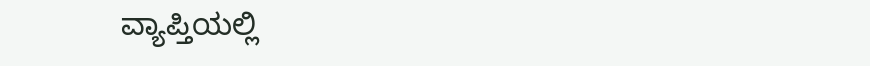ವ್ಯಾಪ್ತಿಯಲ್ಲಿ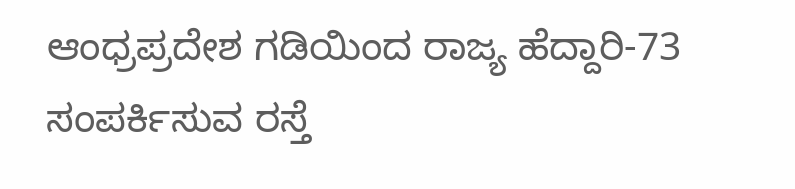ಆಂಧ್ರಪ್ರದೇಶ ಗಡಿಯಿಂದ ರಾಜ್ಯ ಹೆದ್ದಾರಿ-73 ಸಂಪರ್ಕಿಸುವ ರಸ್ತೆ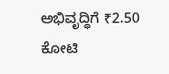ಅಭಿವೃದ್ಧಿಗೆ ₹2.50 ಕೋಟಿ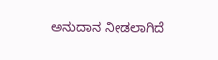ಅನುದಾನ ನೀಡಲಾಗಿದೆ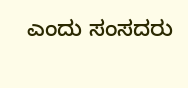ಎಂದು ಸಂಸದರು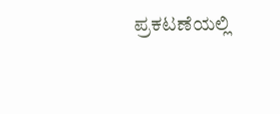ಪ್ರಕಟಣೆಯಲ್ಲಿ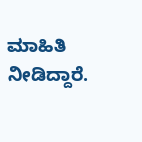ಮಾಹಿತಿ ನೀಡಿದ್ದಾರೆ.